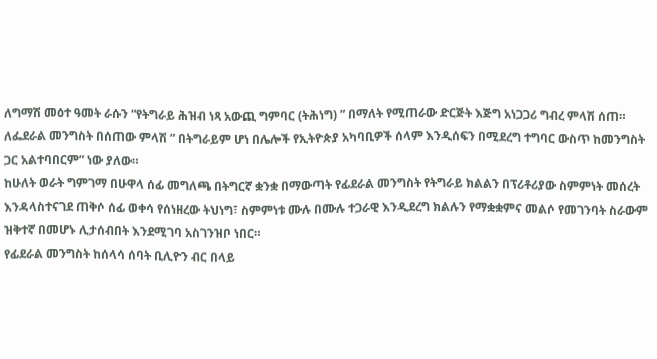ለግማሽ መዕተ ዓመት ራሱን “የትግራይ ሕዝብ ነጻ አውጪ ግምባር (ትሕነግ) ” በማለት የሚጠራው ድርጅት እጅግ አነጋጋሪ ግብረ ምላሽ ሰጠ። ለፌደራል መንግስት በሰጠው ምላሽ ” በትግራይም ሆነ በሌሎች የኢትዮጵያ አካባቢዎች ሰላም እንዲሰፍን በሚደረግ ተግባር ውስጥ ከመንግስት ጋር አልተባበርም” ነው ያለው።
ከሁለት ወራት ግምገማ በሁዋላ ሰፊ መግለጫ በትግርኛ ቋንቋ በማውጣት የፊደራል መንግስት የትግራይ ክልልን በፕሪቶሪያው ስምምነት መሰረት እንዳላስተናገደ ጠቅሶ ሰፊ ወቀሳ የሰነዘረው ትህነግ፣ ስምምነቱ ሙሉ በሙሉ ተጋራዊ እንዲደረግ ክልሉን የማቋቋምና መልሶ የመገንባት ስራውም ዝቅተኛ በመሆኑ ሊታሰብበት እንደሚገባ አስገንዝቦ ነበር።
የፊደራል መንግስት ከሰላሳ ሰባት ቢሊዮን ብር በላይ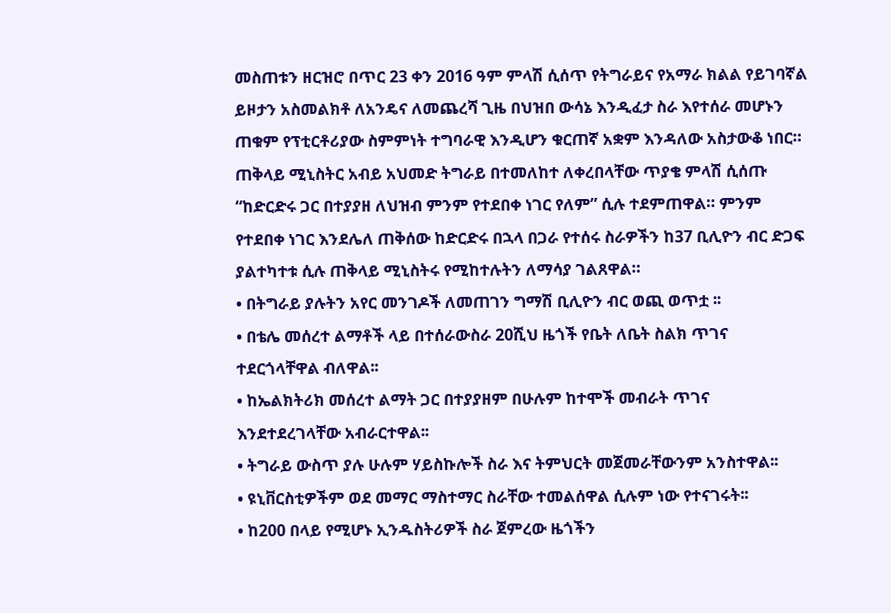መስጠቱን ዘርዝሮ በጥር 23 ቀን 2016 ዓም ምላሽ ሲሰጥ የትግራይና የአማራ ክልል የይገባኛል ይዞታን አስመልክቶ ለአንዴና ለመጨረሻ ጊዜ በህዝበ ውሳኔ እንዲፈታ ስራ እየተሰራ መሆኑን ጠቁም የፕቲርቶሪያው ስምምነት ተግባራዊ እንዲሆን ቁርጠኛ አቋም እንዳለው አስታውቆ ነበር።
ጠቅላይ ሚኒስትር አብይ አህመድ ትግራይ በተመለከተ ለቀረበላቸው ጥያቄ ምላሽ ሲሰጡ “ከድርድሩ ጋር በተያያዘ ለህዝብ ምንም የተደበቀ ነገር የለም” ሲሉ ተደምጠዋል። ምንም የተደበቀ ነገር እንደሌለ ጠቅሰው ከድርድሩ በኋላ በጋራ የተሰሩ ስራዎችን ከ37 ቢሊዮን ብር ድጋፍ ያልተካተቱ ሲሉ ጠቅላይ ሚኒስትሩ የሚከተሉትን ለማሳያ ገልጸዋል።
• በትግራይ ያሉትን አየር መንገዶች ለመጠገን ግማሽ ቢሊዮን ብር ወጪ ወጥቷ ፡፡
• በቴሌ መሰረተ ልማቶች ላይ በተሰራውስራ 20ሺህ ዜጎች የቤት ለቤት ስልክ ጥገና ተደርጎላቸዋል ብለዋል፡፡
• ከኤልክትሪክ መሰረተ ልማት ጋር በተያያዘም በሁሉም ከተሞች መብራት ጥገና እንደተደረገላቸው አብራርተዋል፡፡
• ትግራይ ውስጥ ያሉ ሁሉም ሃይስኩሎች ስራ እና ትምህርት መጀመራቸውንም አንስተዋል፡፡
• ዩኒቨርስቲዎችም ወደ መማር ማስተማር ስራቸው ተመልሰዋል ሲሉም ነው የተናገሩት፡፡
• ከ200 በላይ የሚሆኑ ኢንዱስትሪዎች ስራ ጀምረው ዜጎችን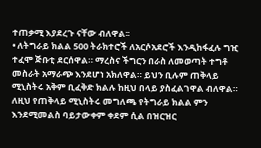ተጠቃሚ እያደረጉ ናቸው ብለዋል፡፡
• ለትግራይ ክልል 500 ትራክተሮች ለአርሶአደሮች እንዲከፋፈሉ ግዢ ተፈሞ ጅቡቲ ደርሰዋል። ማረስና ችግርን በራስ ለመወጣት ተግቶ መስራት አማራጭ እንደሆነ አክለዋል። ይህን ቢሉም ጠቅላይ ሚኒስትሩ አቅም ቢፈቅድ ክልሉ ከዚህ በላይ ያስፈልገዋል ብለዋል።
ለዚህ የጠቅላይ ሚኒስትሩ መግለጫ የትግራይ ክልል ምን እንደሚመልስ ባይታውቀም ቀደም ሲል በዝርዝር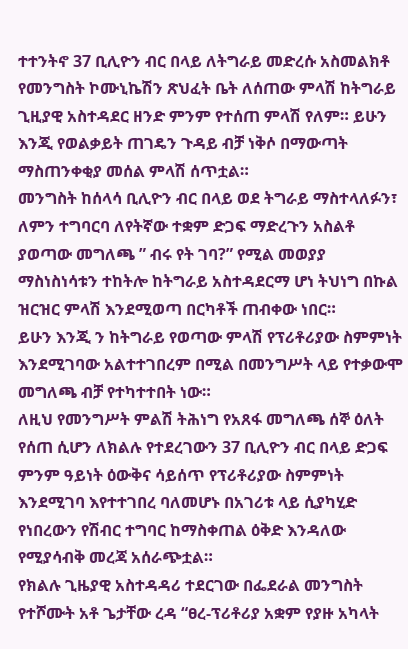ተተንትኖ 37 ቢሊዮን ብር በላይ ለትግራይ መድረሱ አስመልክቶ የመንግስት ኮሙኒኬሽን ጽህፈት ቤት ለሰጠው ምላሽ ከትግራይ ጊዚያዊ አስተዳደር ዘንድ ምንም የተሰጠ ምላሽ የለም። ይሁን እንጂ የወልቃይት ጠገዴን ጉዳይ ብቻ ነቅሶ በማውጣት ማስጠንቀቂያ መሰል ምላሽ ሰጥቷል።
መንግስት ከሰላሳ ቢሊዮን ብር በላይ ወደ ትግራይ ማስተላለፉን፣ ለምን ተግባርባ ለየትኛው ተቋም ድጋፍ ማድረጉን አስልቶ ያወጣው መግለጫ ” ብሩ የት ገባ?” የሚል መወያያ ማስነስነሳቱን ተከትሎ ከትግራይ አስተዳደርማ ሆነ ትህነግ በኩል ዝርዝር ምላሽ እንደሚወጣ በርካቶች ጠብቀው ነበር።
ይሁን እንጂ ን ከትግራይ የወጣው ምላሽ የፕሪቶሪያው ስምምነት እንደሚገባው አልተተገበረም በሚል በመንግሥት ላይ የተቃውሞ መግለጫ ብቻ የተካተተበት ነው።
ለዚህ የመንግሥት ምልሽ ትሕነግ የአጸፋ መግለጫ ሰኞ ዕለት የሰጠ ሲሆን ለክልሉ የተደረገውን 37 ቢሊዮን ብር በላይ ድጋፍ ምንም ዓይነት ዕውቅና ሳይሰጥ የፕሪቶሪያው ስምምነት እንደሚገባ እየተተገበረ ባለመሆኑ በአገሪቱ ላይ ሲያካሂድ የነበረውን የሽብር ተግባር ከማስቀጠል ዕቅድ እንዳለው የሚያሳብቅ መረጃ አሰራጭቷል።
የክልሉ ጊዜያዊ አስተዳዳሪ ተደርገው በፌደራል መንግስት የተሾሙት አቶ ጌታቸው ረዳ “ፀረ-ፕሪቶሪያ አቋም የያዙ አካላት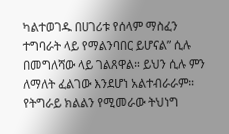ካልተወገዱ በሀገሪቱ የሰላም ማስፈን ተግባራት ላይ የማልንባበር ይሆናል” ሲሉ በመግለሻው ላይ ገልጸዋል። ይህን ሲሉ ምን ለማለት ፈልገው እንደሆነ አልተብራራም። የትግራይ ክልልን የሚመራው ትህነግ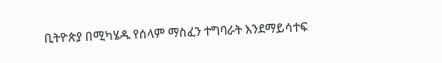ቢትዮጵያ በሚካሄዱ የሰላም ማስፈን ተግባራት እንደማይሳተፍ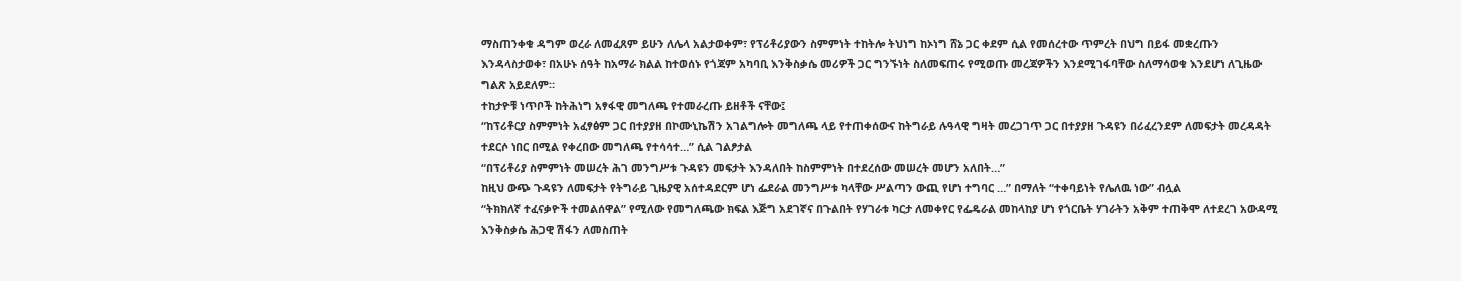ማስጠንቀቁ ዳግም ወረራ ለመፈጸም ይሁን ለሌላ አልታወቀም፣ የፕሪቶሪያውን ስምምነት ተከትሎ ትህነግ ከኦነግ ሸኔ ጋር ቀደም ሲል የመሰረተው ጥምረት በህግ በይፋ መቋረጡን እንዳላስታወቀ፣ በአሁኑ ሰዓት ከአማራ ክልል ከተወሰኑ የጎጃም አካባቢ እንቅስቃሴ መሪዎች ጋር ግንኙነት ስለመፍጠሩ የሚወጡ መረጃዎችን እንደሚገፋባቸው ስለማሳወቁ እንደሆነ ለጊዜው ግልጽ አይደለም።
ተከታዮቹ ነጥቦች ከትሕነግ አፃፋዊ መግለጫ የተመራረጡ ይዘቶች ናቸው፤
“ከፕሪቶርያ ስምምነት አፈፃፅም ጋር በተያያዘ በኮሙኒኬሽን አገልግሎት መግለጫ ላይ የተጠቀሰውና ከትግራይ ሉዓላዊ ግዛት መረጋገጥ ጋር በተያያዘ ጉዳዩን በሪፈረንደም ለመፍታት መረዳዳት ተደርሶ ነበር በሚል የቀረበው መግለጫ የተሳሳተ…” ሲል ገልፆታል
“በፕሪቶሪያ ስምምነት መሠረት ሕገ መንግሥቱ ጉዳዩን መፍታት እንዳለበት ከስምምነት በተደረሰው መሠረት መሆን አለበት…”
ከዚህ ውጭ ጉዳዩን ለመፍታት የትግራይ ጊዜያዊ አሰተዳደርም ሆነ ፌደራል መንግሥቱ ካላቸው ሥልጣን ውጪ የሆነ ተግባር …” በማለት “ተቀባይነት የሌለዉ ነው” ብሏል
“ትክክለኛ ተፈናቃዮች ተመልሰዋል” የሚለው የመግለጫው ክፍል እጅግ አደገኛና በጉልበት የሃገራቱ ካርታ ለመቀየር የፌዴራል መከላከያ ሆነ የጎርቤት ሃገራትን አቅም ተጠቅሞ ለተደረገ አውዳሚ እንቅስቃሴ ሕጋዊ ሽፋን ለመስጠት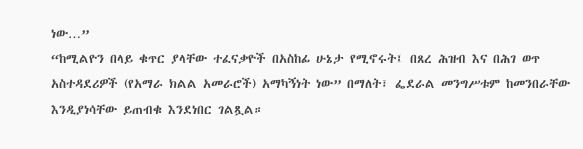ነው…”
“ከሚልዮን በላይ ቁጥር ያላቸው ተፈናቃዮች በአስከፊ ሁኔታ የሚኖሩት፤ በጸረ ሕዝብ እና በሕገ ወጥ አስተዳደሪዎች (የአማራ ክልል አመራሮች) አማካኝነት ነው” በማለት፣ ፌደራል መንግሥቱም ከመንበራቸው እንዲያነሳቸው ይጠብቁ እንደነበር ገልጿል።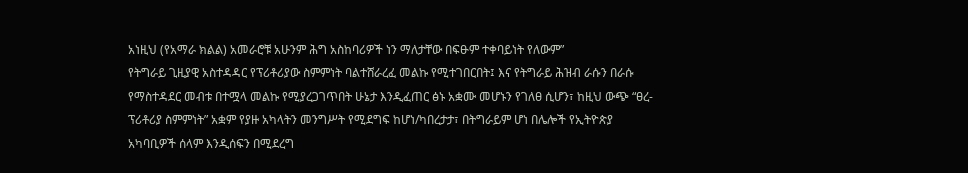አነዚህ (የአማራ ክልል) አመራሮቹ አሁንም ሕግ አስከባሪዎች ነን ማለታቸው በፍፁም ተቀባይነት የለውም”
የትግራይ ጊዚያዊ አስተዳዳር የፕሪቶሪያው ስምምነት ባልተሸራረፈ መልኩ የሚተገበርበት፤ እና የትግራይ ሕዝብ ራሱን በራሱ የማስተዳደር መብቱ በተሟላ መልኩ የሚያረጋገጥበት ሁኔታ እንዲፈጠር ፅኑ አቋሙ መሆኑን የገለፀ ሲሆን፣ ከዚህ ውጭ “ፀረ-ፕሪቶሪያ ስምምነት” አቋም የያዙ አካላትን መንግሥት የሚደግፍ ከሆነ/ካበረታታ፣ በትግራይም ሆነ በሌሎች የኢትዮጵያ አካባቢዎች ሰላም እንዲሰፍን በሚደረግ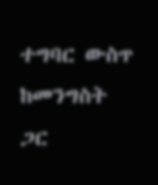ተግባር ውስጥ ከመንግስት ጋር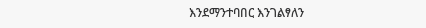እንደማንተባበር እንገልፃለን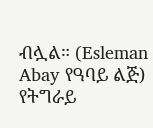ብሏል። (Esleman Abay የዓባይ ልጅ)
የትግራይ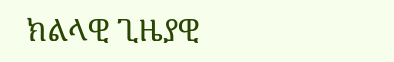ክልላዊ ጊዜያዊ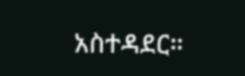አስተዳደር።